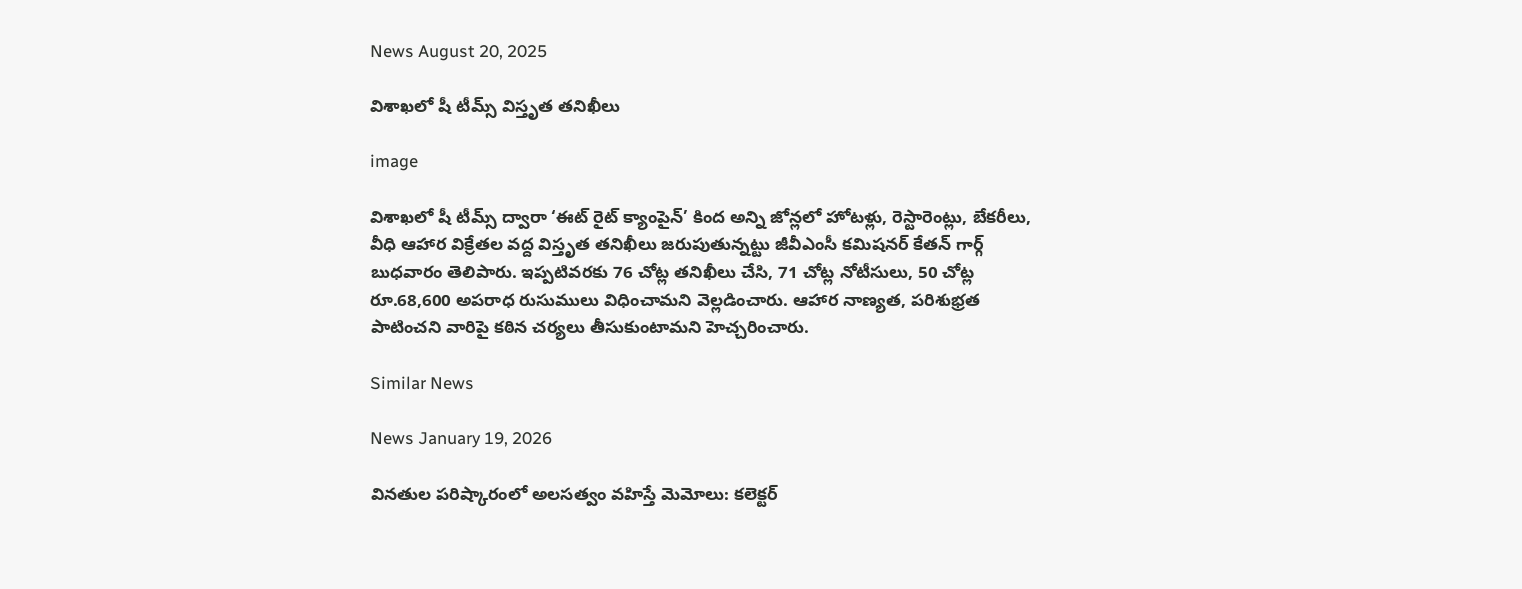News August 20, 2025

విశాఖలో షీ టీమ్స్ విస్తృత తనిఖీలు

image

విశాఖలో షీ టీమ్స్ ద్వారా ‘ఈట్ రైట్ క్యాంపైన్’ కింద అన్ని జోన్లలో హోటళ్లు, రెస్టారెంట్లు, బేకరీలు, వీధి ఆహార విక్రేతల వద్ద విస్తృత తనిఖీలు జరుపుతున్నట్టు జీవీఎంసీ కమిషనర్ కేతన్ గార్గ్ బుధవారం తెలిపారు. ఇప్పటివరకు 76 చోట్ల తనిఖీలు చేసి, 71 చోట్ల నోటీసులు, 50 చోట్ల రూ.68,600 అపరాధ రుసుములు విధించామని వెల్లడించారు. ఆహార నాణ్యత, పరిశుభ్రత పాటించని వారిపై కఠిన చర్యలు తీసుకుంటామని హెచ్చరించారు.

Similar News

News January 19, 2026

వినతుల పరిష్కారంలో అలసత్వం వహిస్తే మెమోలు: కలెక్టర్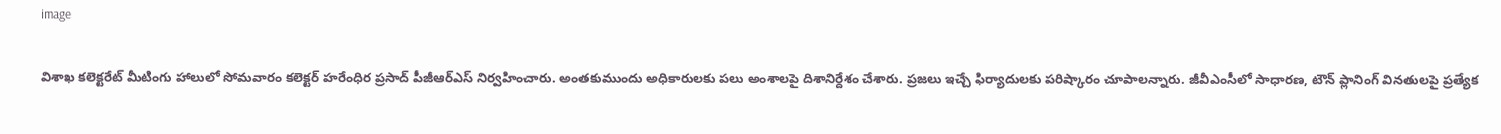image

విశాఖ కలెక్టరేట్ మీటింగు హాలులో సోమవారం కలెక్టర్ హరేంధిర ప్రసాద్ పీజీఆర్ఎస్ నిర్వహించారు. అంతకుముందు అధికారులకు పలు అంశాలపై దిశానిర్దేశం చేశారు. ప్రజలు ఇచ్చే ఫిర్యాదులకు పరిష్కారం చూపాలన్నారు. జీవీఎంసీలో సాధారణ, టౌన్ ప్లానింగ్ వినతులపై ప్రత్యేక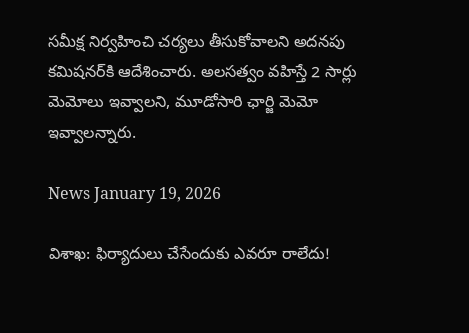సమీక్ష నిర్వహించి చర్యలు తీసుకోవాలని అదనపు కమిషనర్‌కి ఆదేశించారు. అలసత్వం వహిస్తే 2 సార్లు మెమోలు ఇవ్వాలని, మూడోసారి ఛార్జి మెమో ఇవ్వాలన్నారు.

News January 19, 2026

విశాఖ: ఫిర్యాదులు చేసేందుకు ఎవరూ రాలేదు!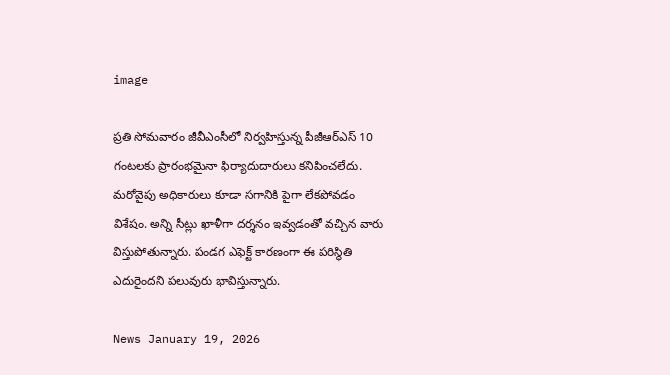image

ప్రతి సోమవారం జీవీఎంసీలో నిర్వహిస్తున్న పీజీఆర్ఎస్ 10 గంటలకు ప్రారంభమైనా ఫిర్యాదుదారులు కనిపించలేదు. మరోవైపు అధికారులు కూడా సగానికి పైగా లేకపోవడం విశేషం. అన్ని సీట్లు ఖాళీగా దర్శనం ఇవ్వడంతో వచ్చిన వారు విస్తుపోతున్నారు. పండగ ఎఫెక్ట్ కారణంగా ఈ పరిస్థితి ఎదురైందని పలువురు భావిస్తున్నారు.

News January 19, 2026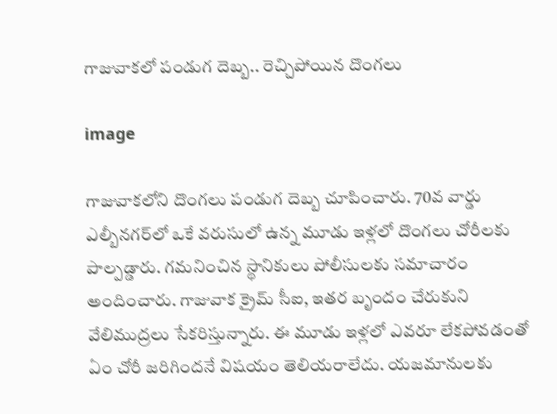గాజువాకలో పండుగ దెబ్బ.. రెచ్చిపోయిన దొంగలు

image

గాజువాకలోని దొంగలు పండుగ దెబ్బ చూపించారు. 70వ వార్డు ఎల్బీనగర్‌లో ఒకే వరుసులో ఉన్న మూడు ఇళ్లలో దొంగలు చోరీలకు పాల్పడ్డారు. గమనించిన స్థానికులు పోలీసులకు సమాచారం అందించారు. గాజువాక క్రైమ్ సీఐ, ఇతర బృందం చేరుకుని వేలిముద్రలు సేకరిస్తున్నారు. ఈ మూడు ఇళ్లలో ఎవరూ లేకపోవడంతో ఏం చోరీ జరిగిందనే విషయం తెలియరాలేదు. యజమానులకు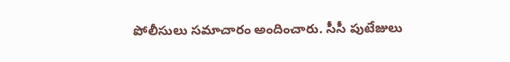పోలీసులు సమాచారం అందించారు. సీసీ పుటేజులు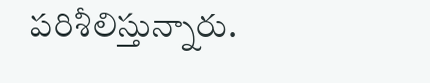పరిశీలిస్తున్నారు.